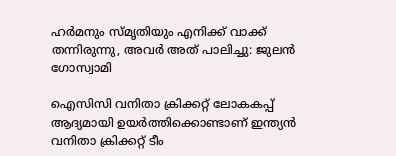ഹര്‍മനും സ്‌മൃതിയും എനിക്ക് വാക്ക് തന്നിരുന്നു, അവർ അത് പാലിച്ചു: ജുലന്‍ ഗോസ്വാമി

ഐസിസി വനിതാ ക്രിക്കറ്റ് ലോകകപ്പ് ആദ്യമായി ഉയർത്തിക്കൊണ്ടാണ് ഇന്ത്യൻ വനിതാ ക്രിക്കറ്റ് ടീം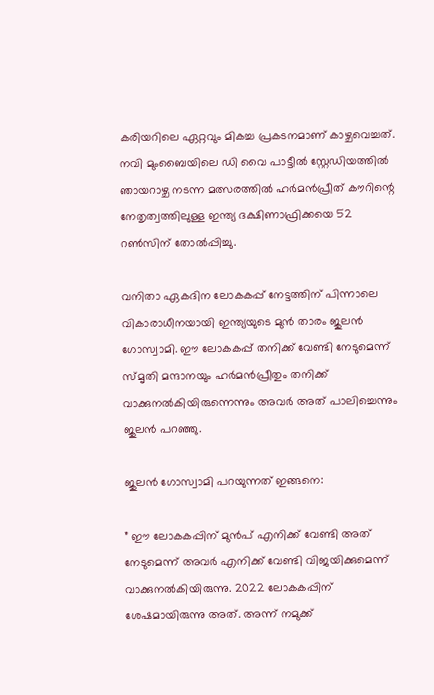കരിയറിലെ ഏറ്റവും മികച്ച പ്രകടനമാണ് കാഴ്ചവെച്ചത്. നവി മുംബൈയിലെ ഡി വൈ പാട്ടീൽ സ്റ്റേഡിയത്തിൽ ഞായറാഴ്ച നടന്ന മത്സരത്തിൽ ഹർമൻപ്രീത് കൗറിന്റെ നേതൃത്വത്തിലുള്ള ഇന്ത്യ ദക്ഷിണാഫ്രിക്കയെ 52 റൺസിന് തോൽപ്പിച്ചു.

വനിതാ ഏകദിന ലോകകപ്പ് നേട്ടത്തിന് പിന്നാലെ വികാരാധീനയായി ഇന്ത്യയുടെ മുന്‍ താരം ജുലന്‍ ഗോസ്വാമി. ഈ ലോകകപ്പ് തനിക്ക് വേണ്ടി നേടുമെന്ന് സ്മൃതി മന്ദാനയും ഹര്‍മന്‍പ്രീതും തനിക്ക് വാക്കുനല്‍കിയിരുന്നെന്നും അവര്‍ അത് പാലിച്ചെന്നും ജുലന്‍ പറഞ്ഞു.

ജുലന്‍ ഗോസ്വാമി പറയുന്നത് ഇങ്ങനെ:

” ഈ ലോകകപ്പിന് മുന്‍പ് എനിക്ക് വേണ്ടി അത് നേടുമെന്ന് അവര്‍ എനിക്ക് വേണ്ടി വിജയിക്കുമെന്ന് വാക്കുനല്‍കിയിരുന്നു. 2022 ലോകകപ്പിന് ശേഷമായിരുന്നു അത്. അന്ന് നമുക്ക്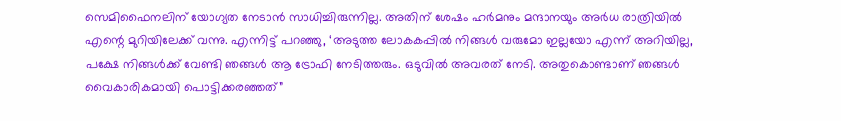സെമിഫൈനലിന് യോഗ്യത നേടാന്‍ സാധിച്ചിരുന്നില്ല. അതിന് ശേഷം ഹര്‍മനും മന്ദാനയും അര്‍ധ രാത്രിയില്‍ എന്റെ മുറിയിലേക്ക് വന്നു. എന്നിട്ട് പറഞ്ഞു, ‘അടുത്ത ലോകകപ്പില്‍ നിങ്ങള്‍ വരുമോ ഇല്ലയോ എന്ന് അറിയില്ല, പക്ഷേ നിങ്ങള്‍ക്ക് വേണ്ടി ഞങ്ങള്‍ ആ ട്രോഫി നേടിത്തരും. ഒടുവില്‍ അവരത് നേടി. അതുകൊണ്ടാണ് ഞങ്ങള്‍ വൈകാരികമായി പൊട്ടിക്കരഞ്ഞത്”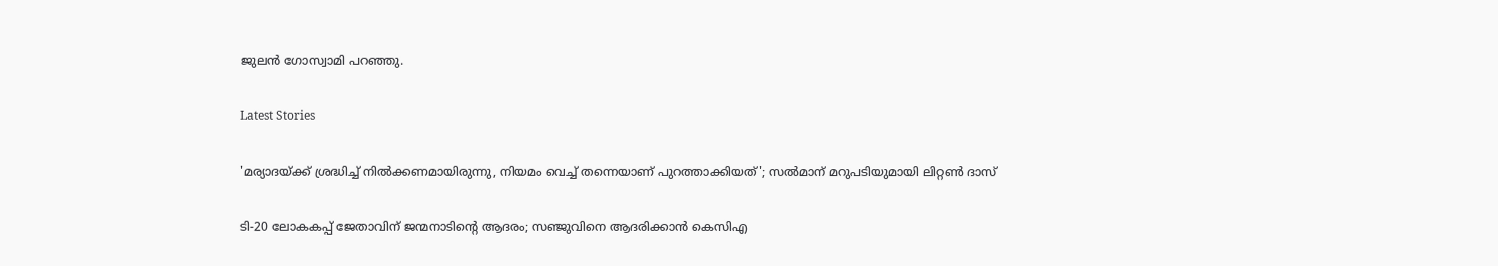ജുലന്‍ ഗോസ്വാമി പറഞ്ഞു.

Latest Stories

'മര്യാദയ്ക്ക് ശ്രദ്ധിച്ച് നിൽക്കണമായിരുന്നു, നിയമം വെച്ച് തന്നെയാണ് പുറത്താക്കിയത്'; സൽമാന് മറുപടിയുമായി ലിറ്റൺ ദാസ്

ടി-20 ലോകകപ്പ് ജേതാവിന് ജന്മനാടിന്റെ ആദരം; സഞ്ജുവിനെ ആദരിക്കാൻ കെസിഎ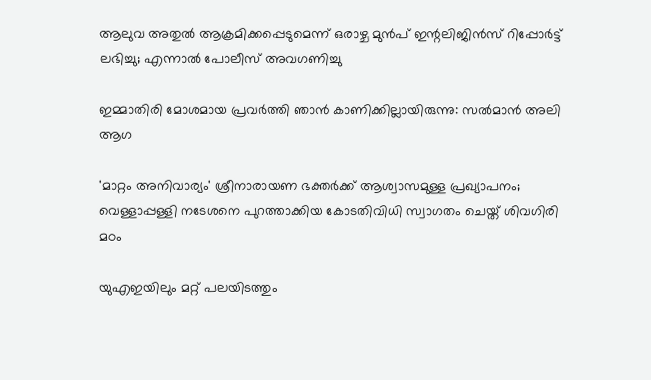ആലുവ അതുൽ ആക്രമിക്കപ്പെടുമെന്ന് ഒരാഴ്ച മുൻപ് ഇന്റലിജിൻസ് റിപ്പോർട്ട് ലഭിച്ചു; എന്നാൽ പോലീസ് അവഗണിച്ചു

ഇമ്മാതിരി മോശമായ പ്രവർത്തി ഞാൻ കാണിക്കില്ലായിരുന്നു: സല്‍മാന്‍ അലി ആഗ

'മാറ്റം അനിവാര്യം' ശ്രീനാരായണ ഭക്തര്‍ക്ക് ആശ്വാസമുള്ള പ്രഖ്യാപനം; വെള്ളാപ്പള്ളി നടേശനെ പുറത്താക്കിയ കോടതിവിധി സ്വാഗതം ചെയ്ത് ശിവഗിരി മഠം

യുഎഇയിലും മറ്റ് പലയിടത്തും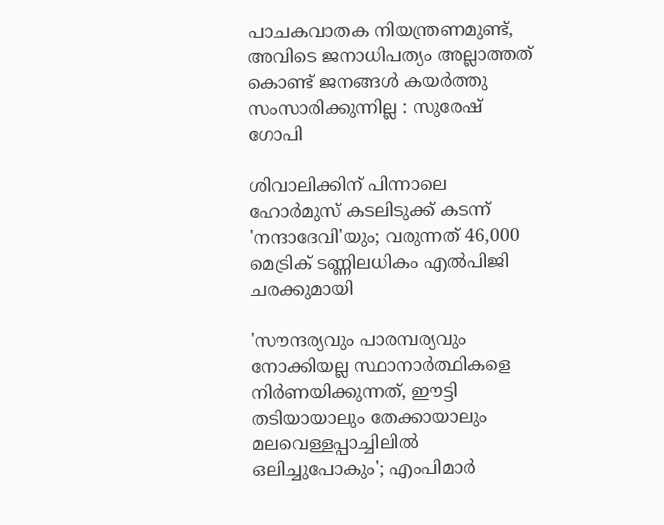പാചകവാതക നിയന്ത്രണമുണ്ട്, അവിടെ ജനാധിപത്യം അല്ലാത്തത് കൊണ്ട് ജനങ്ങൾ കയർത്തു സംസാരിക്കുന്നില്ല : സുരേഷ് ഗോപി

ശിവാലിക്കിന് പിന്നാലെ ഹോർമുസ് കടലിടുക്ക് കടന്ന് 'നന്ദാദേവി'യും; വരുന്നത് 46,000 മെട്രിക് ടണ്ണിലധികം എൽപിജി ചരക്കുമായി

'സൗന്ദര്യവും പാരമ്പര്യവും നോക്കിയല്ല സ്ഥാനാര്‍ത്ഥികളെ നിര്‍ണയിക്കുന്നത്, ഈട്ടി തടിയായാലും തേക്കായാലും മലവെള്ളപ്പാച്ചിലിൽ ഒലിച്ചുപോകും'; എംപിമാർ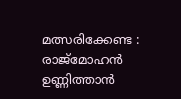മത്സരിക്കേണ്ട : രാജ്‌മോഹൻ ഉണ്ണിത്താന്‍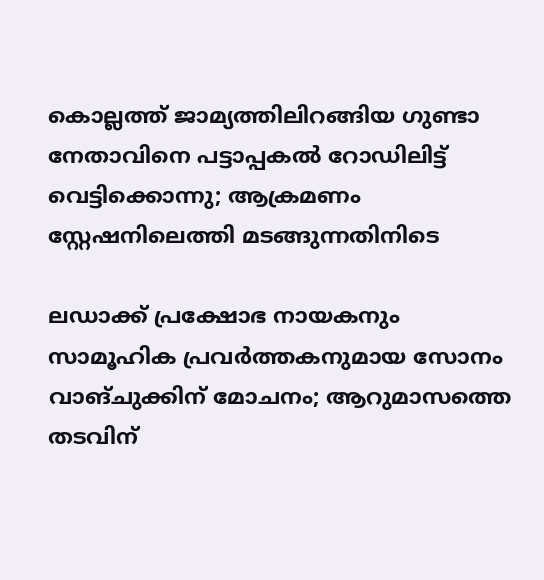കൊല്ലത്ത് ജാമ്യത്തിലിറങ്ങിയ ഗുണ്ടാ നേതാവിനെ പട്ടാപ്പകൽ റോഡിലിട്ട് വെട്ടിക്കൊന്നു; ആക്രമണം സ്റ്റേഷനിലെത്തി മടങ്ങുന്നതിനിടെ

ലഡാക്ക് പ്രക്ഷോഭ നായകനും സാമൂഹിക പ്രവർത്തകനുമായ സോനം വാങ്ചുക്കിന് മോചനം; ആറുമാസത്തെ തടവിന്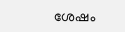ശേഷം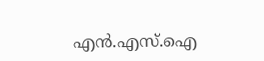എന്‍.എസ്.ഐ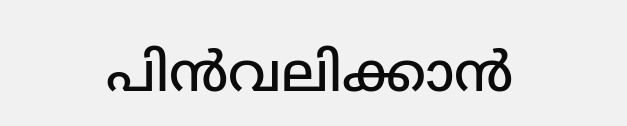പിൻവലിക്കാൻ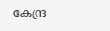കേന്ദ്ര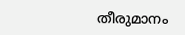തീരുമാനം